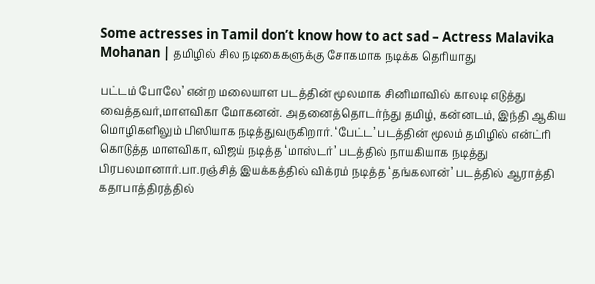Some actresses in Tamil don’t know how to act sad – Actress Malavika Mohanan | தமிழில் சில நடிகைகளுக்கு சோகமாக நடிக்க தெரியாது

பட்டம் போலே’ என்ற மலையாள படத்தின் மூலமாக சினிமாவில் காலடி எடுத்து வைத்தவர்,மாளவிகா மோகனன். அதனைத்தொடர்ந்து தமிழ், கன்னடம், இந்தி ஆகிய மொழிகளிலும் பிஸியாக நடித்துவருகிறார். ‘பேட்ட’ படத்தின் மூலம் தமிழில் என்ட்ரி கொடுத்த மாளவிகா, விஜய் நடித்த ‘மாஸ்டர்’ படத்தில் நாயகியாக நடித்து பிரபலமானார்.பா.ரஞ்சித் இயக்கத்தில் விக்ரம் நடித்த ‘தங்கலான்’ படத்தில் ஆராத்தி கதாபாத்திரத்தில்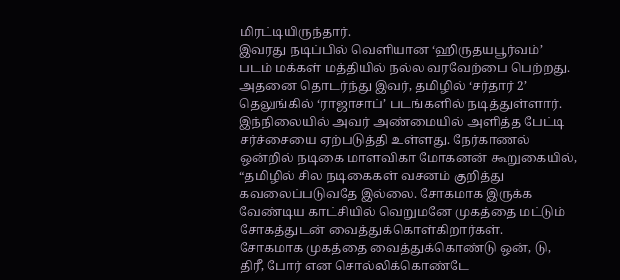மிரட்டியிருந்தார்.
இவரது நடிப்பில் வெளியான ‘ஹிருதயபூர்வம்’ படம் மக்கள் மத்தியில் நல்ல வரவேற்பை பெற்றது. அதனை தொடர்ந்து இவர், தமிழில் ‘சர்தார் 2’ தெலுங்கில் ‘ராஜாசாப்’ படங்களில் நடித்துள்ளார்.
இந்நிலையில் அவர் அண்மையில் அளித்த பேட்டி சர்ச்சையை ஏற்படுத்தி உள்ளது. நேர்காணல் ஒன்றில் நடிகை மாளவிகா மோகனன் கூறுகையில், “தமிழில் சில நடிகைகள் வசனம் குறித்து கவலைப்படுவதே இல்லை. சோகமாக இருக்க வேண்டிய காட்சியில் வெறுமனே முகத்தை மட்டும் சோகத்துடன் வைத்துக்கொள்கிறார்கள்.
சோகமாக முகத்தை வைத்துக்கொண்டு ஒன், டு, திரீ, போர் என சொல்லிக்கொண்டே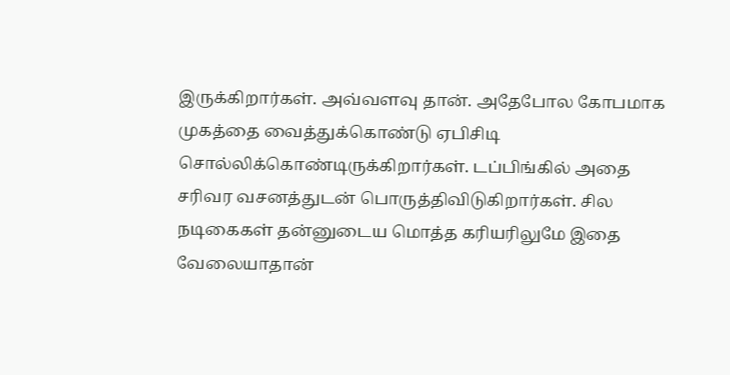இருக்கிறார்கள். அவ்வளவு தான். அதேபோல கோபமாக முகத்தை வைத்துக்கொண்டு ஏபிசிடி சொல்லிக்கொண்டிருக்கிறார்கள். டப்பிங்கில் அதை சரிவர வசனத்துடன் பொருத்திவிடுகிறார்கள். சில நடிகைகள் தன்னுடைய மொத்த கரியரிலுமே இதை வேலையாதான்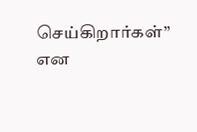செய்கிறார்கள்” என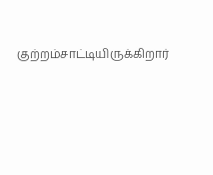குற்றம்சாட்டியிருக்கிறார்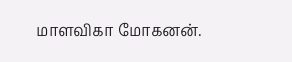மாளவிகா மோகனன்.